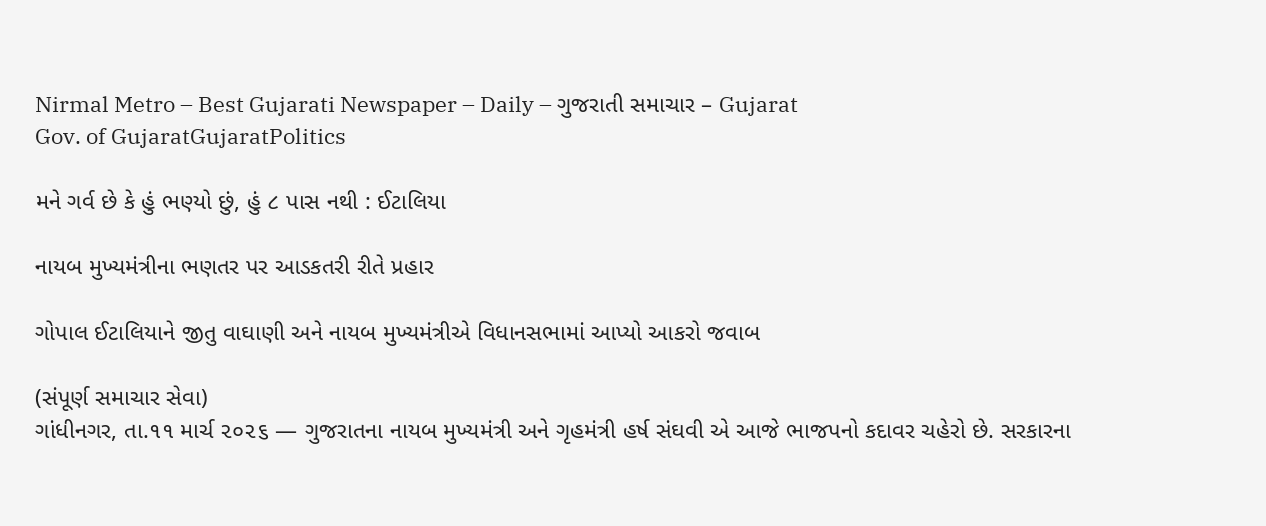Nirmal Metro – Best Gujarati Newspaper – Daily – ગુજરાતી સમાચાર – Gujarat
Gov. of GujaratGujaratPolitics

મને ગર્વ છે કે હું ભણ્યો છું, હું ૮ પાસ નથી : ઈટાલિયા

નાયબ મુખ્યમંત્રીના ભણતર પર આડકતરી રીતે પ્રહાર

ગોપાલ ઈટાલિયાને જીતુ વાઘાણી અને નાયબ મુખ્યમંત્રીએ વિધાનસભામાં આપ્યો આકરો જવાબ

(સંપૂર્ણ સમાચાર સેવા)
ગાંધીનગર, તા.૧૧ માર્ચ ૨૦૨૬ — ગુજરાતના નાયબ મુખ્યમંત્રી અને ગૃહમંત્રી હર્ષ સંઘવી એ આજે ભાજપનો કદાવર ચહેરો છે. સરકારના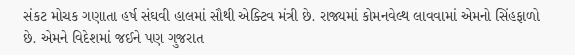સંકટ મોચક ગણાતા હર્ષ સંઘવી હાલમાં સૌથી એક્ટિવ મંત્રી છે. રાજ્યમાં કોમનવેલ્થ લાવવામાં એમનો સિંહફાળો છે. એમને વિદેશમાં જઈને પણ ગુજરાત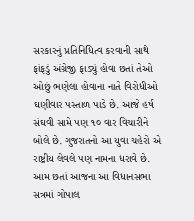સરકારનું પ્રતિનિધિત્વ કરવાની સાથે ફાંફડું અંગ્રેજી ફાડ્યું હોવા છતાં તેઓ ઓછું ભણેલા હોવાના નાતે વિરોધીઓ ઘણીવાર પસ્તાળ પાડે છે. આજે હર્ષ સંઘવી સામે પણ ૧૦ વાર વિચારીને બોલે છે. ગુજરાતનો આ યુવા ચહેરો એ રાષ્ટ્રીય લેવલે પણ નામના ધરાવે છે. આમ છતાં આજના આ વિધાનસભા સત્રમાં ગોપાલ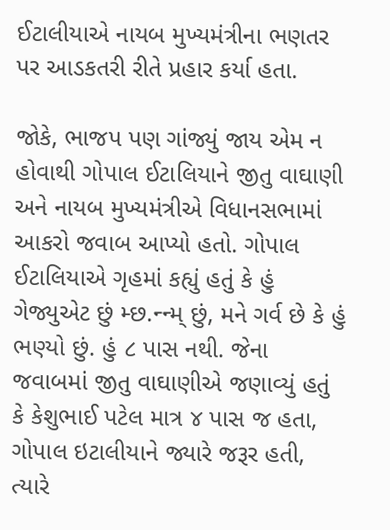ઈટાલીયાએ નાયબ મુખ્યમંત્રીના ભણતર પર આડકતરી રીતે પ્રહાર કર્યા હતા.

જોકે, ભાજપ પણ ગાંજ્યું જાય એમ ન હોવાથી ગોપાલ ઈટાલિયાને જીતુ વાઘાણી અને નાયબ મુખ્યમંત્રીએ વિધાનસભામાં આકરો જવાબ આપ્યો હતો. ગોપાલ ઈટાલિયાએ ગૃહમાં કહ્યું હતું કે હું ગેજ્યુએટ છું મ્છ.ન્ન્મ્ છું, મને ગર્વ છે કે હું ભણ્યો છું. હું ૮ પાસ નથી. જેના જવાબમાં જીતુ વાઘાણીએ જણાવ્યું હતું કે કેશુભાઈ પટેલ માત્ર ૪ પાસ જ હતા, ગોપાલ ઇટાલીયાને જ્યારે જરૂર હતી, ત્યારે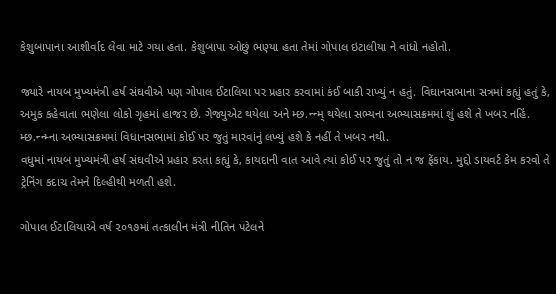કેશુબાપાના આશીર્વાદ લેવા માટે ગયા હતા. કેશુબાપા ઓછું ભણ્યા હતા તેમાં ગોપાલ ઇટાલીયા ને વાંધો નહોતો.

જ્યારે નાયબ મુખ્યમંત્રી હર્ષ સંઘવીએ પણ ગોપાલ ઈટાલિયા પર પ્રહાર કરવામાં કંઈ બાકી રાખ્યું ન હતું. વિઘાનસભાના સત્રમાં કહ્યું હતું કે, અમુક કહેવાતા ભણેલા લોકો ગૃહમાં હાજર છે. ગેજ્યુએટ થયેલા અને મ્છ.ન્ન્મ્ થયેલા સભ્યના અભ્યાસક્રમમાં શું હશે તે ખબર નહિં. મ્છ.ન્ન્મ્ના અભ્યાસક્રમમાં વિધાનસભામાં કોઈ પર જુતું મારવાંનું લખ્યું હશે કે નહીં તે ખબર નથી.
વધુમાં નાયબ મુખ્યમંત્રી હર્ષ સંઘવીએ પ્રહાર કરતા કહ્યું કે, કાયદાની વાત આવે ત્યાં કોઈ પર જુતું તો ન જ ફેંકાય. મુદ્દો ડાયવર્ટ કેમ કરવો તે ટ્રેનિંગ કદાચ તેમને દિલ્હીથી મળતી હશે.

ગોપાલ ઈટાલિયાએ વર્ષ ૨૦૧૭માં તત્કાલીન મંત્રી નીતિન પટેલને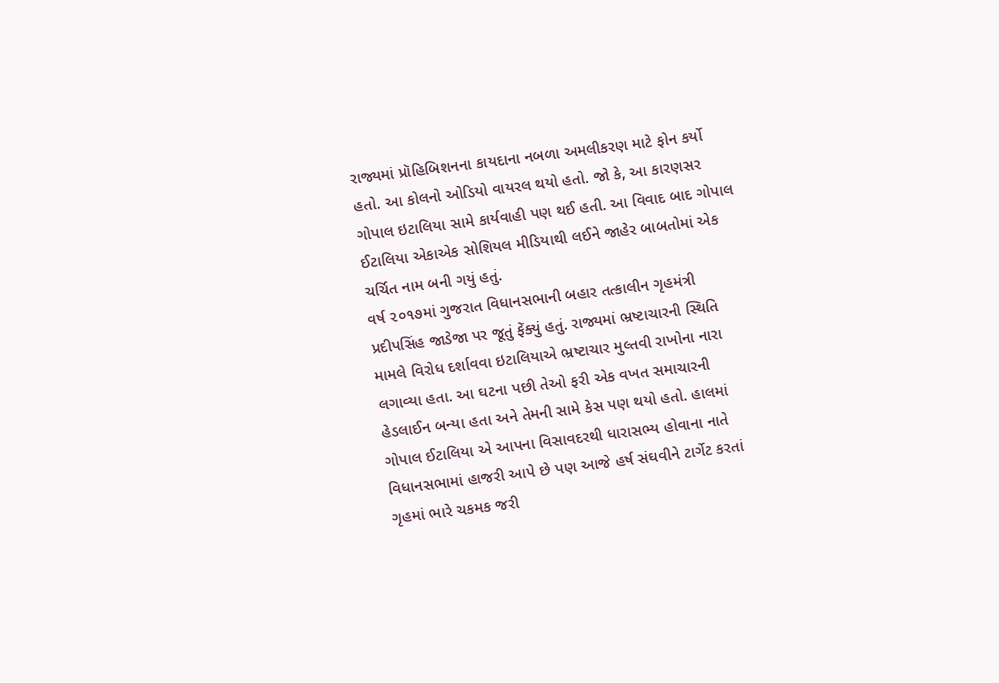રાજ્યમાં પ્રૉહિબિશનના કાયદાના નબળા અમલીકરણ માટે ફોન કર્યો હતો. આ કોલનો ઓડિયો વાયરલ થયો હતો. જો કે, આ કારણસર ગોપાલ ઇટાલિયા સામે કાર્યવાહી પણ થઈ હતી. આ વિવાદ બાદ ગોપાલ ઈટાલિયા એકાએક સોશિયલ મીડિયાથી લઈને જાહેર બાબતોમાં એક ચર્ચિત નામ બની ગયું હતું.
વર્ષ ૨૦૧૭માં ગુજરાત વિધાનસભાની બહાર તત્કાલીન ગૃહમંત્રી પ્રદીપસિંહ જાડેજા પર જૂતું ફેંક્યું હતું. રાજ્યમાં ભ્રષ્ટાચારની સ્થિતિ મામલે વિરોધ દર્શાવવા ઇટાલિયાએ ભ્રષ્ટાચાર મુલ્તવી રાખોના નારા લગાવ્યા હતા. આ ઘટના પછી તેઓ ફરી એક વખત સમાચારની હેડલાઈન બન્યા હતા અને તેમની સામે કેસ પણ થયો હતો. હાલમાં ગોપાલ ઈટાલિયા એ આપના વિસાવદરથી ધારાસભ્ય હોવાના નાતે વિધાનસભામાં હાજરી આપે છે પણ આજે હર્ષ સંઘવીને ટાર્ગેટ કરતાં ગૃહમાં ભારે ચકમક જરી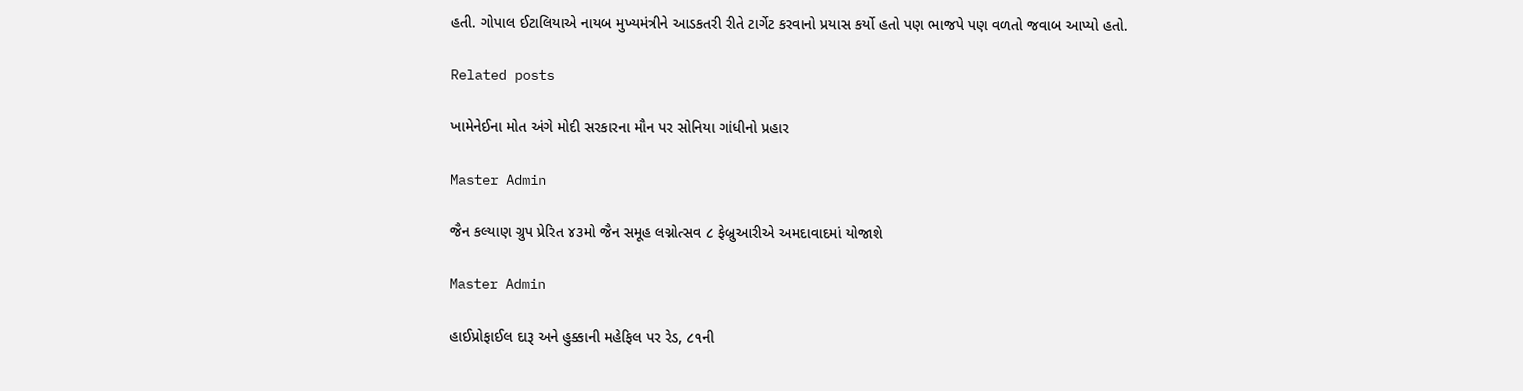હતી. ગોપાલ ઈટાલિયાએ નાયબ મુખ્યમંત્રીને આડકતરી રીતે ટાર્ગેટ કરવાનો પ્રયાસ કર્યો હતો પણ ભાજપે પણ વળતો જવાબ આપ્યો હતો.

Related posts

ખામેનેઈના મોત અંગે મોદી સરકારના મૌન પર સોનિયા ગાંધીનો પ્રહાર

Master Admin

જૈન કલ્યાણ ગ્રુપ પ્રેરિત ૪૩મો જૈન સમૂહ લગ્નોત્સવ ૮ ફેબ્રુઆરીએ અમદાવાદમાં યોજાશે

Master Admin

હાઈપ્રોફાઈલ દારૂ અને હુક્કાની મહેફિલ પર રેડ, ૮૧ની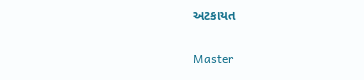અટકાયત

Master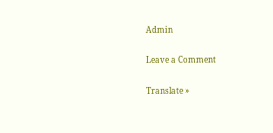Admin

Leave a Comment

Translate »